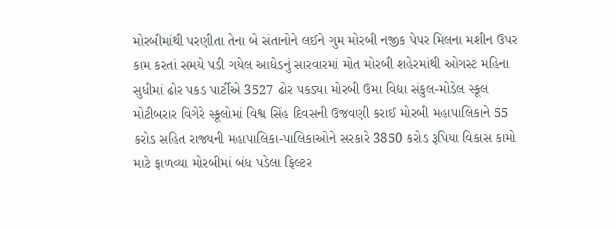મોરબીમાંથી પરણીતા તેના બે સંતાનોને લઈને ગુમ મોરબી નજીક પેપર મિલના મશીન ઉપર કામ કરતાં સમયે પડી ગયેલ આધેડનું સારવારમાં મોત મોરબી શહેરમાંથી ઓગસ્ટ મહિના સુધીમાં ઢોર પકડ પાર્ટીએ 3527 ઢોર પકડ્યા મોરબી ઉમા વિદ્યા સંકુલ-મોડેલ સ્કૂલ મોટીબરાર વિગેરે સ્કૂલોમાં વિશ્વ સિંહ દિવસની ઉજવણી કરાઈ મોરબી મહાપાલિકાને 55 કરોડ સહિત રાજ્યની મહાપાલિકા-પાલિકાઓને સરકારે 3850 કરોડ રૂપિયા વિકાસ કામો માટે ફાળવ્યા મોરબીમાં બંધ પડેલા ફિલ્ટર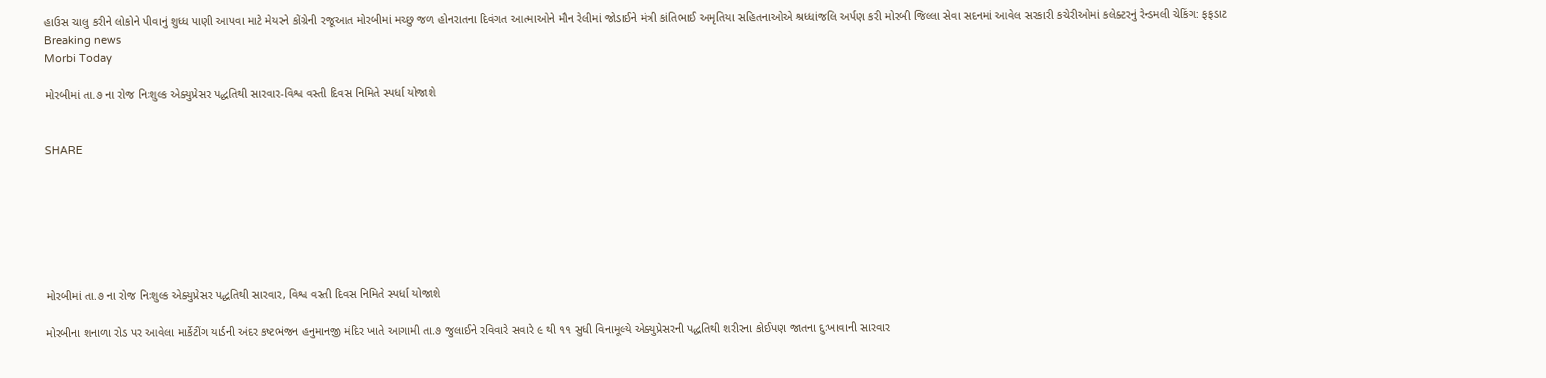હાઉસ ચાલુ કરીને લોકોને પીવાનું શુધ્ધ પાણી આપવા માટે મેયરને કોંગ્રેની રજૂઆત મોરબીમાં મચ્છુ જળ હોનરાતના દિવંગત આત્માઓને મૌન રેલીમાં જોડાઈને મંત્રી કાંતિભાઈ અમૃતિયા સહિતનાઓએ શ્રધ્ધાંજલિ અર્પણ કરી મોરબી જિલ્લા સેવા સદનમાં આવેલ સરકારી કચેરીઓમાં કલેક્ટરનું રેન્ડમલી ચેકિંગ: ફફડાટ
Breaking news
Morbi Today

મોરબીમાં તા.૭ ના રોજ નિઃશુલ્ક એક્યુપ્રેસર પદ્ધતિથી સારવાર-વિશ્વ વસ્તી દિવસ નિમિતે સ્પર્ધા યોજાશે


SHARE







મોરબીમાં તા.૭ ના રોજ નિઃશુલ્ક એક્યુપ્રેસર પદ્ધતિથી સારવાર, વિશ્વ વસ્તી દિવસ નિમિતે સ્પર્ધા યોજાશે

મોરબીના શનાળા રોડ પર આવેલા માર્કેટીંગ યાર્ડની અંદર કષ્ટભંજન હનુમાનજી મંદિર ખાતે આગામી તા.૭ જુલાઈને રવિવારે સવારે ૯ થી ૧૧ સુધી વિનામૂલ્યે એક્યુપ્રેસરની પદ્ધતિથી શરીરના કોઈપણ જાતના દુઃખાવાની સારવાર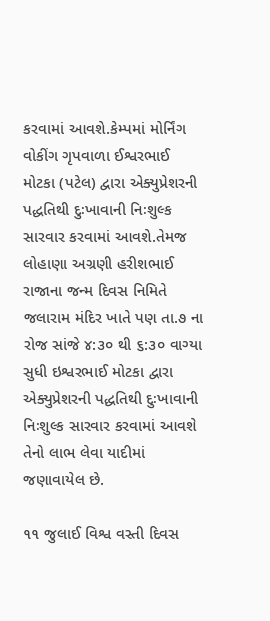કરવામાં આવશે.કેમ્પમાં મોર્નિંગ વોકીંગ ગૃપવાળા ઈશ્વરભાઈ મોટકા (પટેલ) દ્વારા એક્યુપ્રેશરની પદ્ધતિથી દુઃખાવાની નિઃશુલ્ક સારવાર કરવામાં આવશે.તેમજ લોહાણા અગ્રણી હરીશભાઈ રાજાના જન્મ દિવસ નિમિતે જલારામ મંદિર ખાતે પણ તા.૭ ના રોજ સાંજે ૪:૩૦ થી ૬:૩૦ વાગ્યા સુધી ઇશ્વરભાઈ મોટકા દ્વારા એક્યુપ્રેશરની પદ્ધતિથી દુઃખાવાની નિઃશુલ્ક સારવાર કરવામાં આવશે તેનો લાભ લેવા યાદીમાં જણાવાયેલ છે.

૧૧ જુલાઈ વિશ્વ વસ્તી દિવસ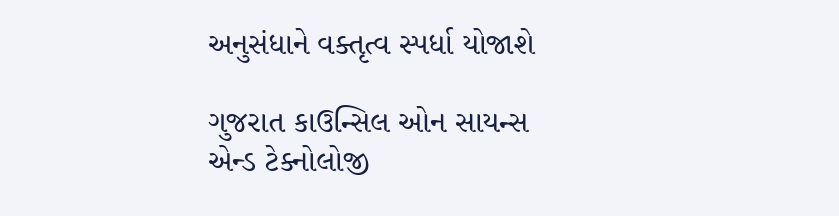અનુસંધાને વક્તૃત્વ સ્પર્ધા યોજાશે

ગુજરાત કાઉન્સિલ ઓન સાયન્સ એન્ડ ટેક્નોલોજી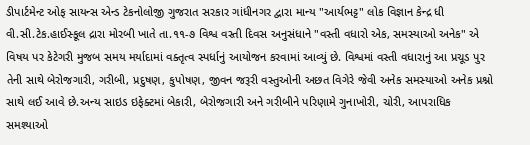ડીપાર્ટમેન્ટ ઓફ સાયન્સ એન્ડ ટેકનોલોજી ગુજરાત સરકાર ગાંધીનગર દ્વારા માન્ય "આર્યભટ્ટ" લોક વિજ્ઞાન કેન્દ્ર ધી વી.સી.ટેક.હાઈસ્કૂલ દ્રારા મોરબી ખાતે તા.૧૧-૭ વિશ્વ વસ્તી દિવસ અનુસંધાને "વસ્તી વધારો એક, સમસ્યાઓ અનેક" એ વિષય પર કેટેગરી મુજબ સમય મર્યાદામાં વક્તૃત્વ સ્પર્ધાનું આયોજન કરવામાં આવ્યું છે. વિશ્વમાં વસ્તી વધારાનું આ પ્રચૂડ પુર તેની સાથે બેરોજગારી, ગરીબી, પ્રદુષણ, કુપોષણ, જીવન જરૂરી વસ્તુઓની અછત વિગેરે જેવી અનેક સમસ્યાઓ અનેક પ્રશ્નો સાથે લઈ આવે છે.અન્ય સાઇડ ઇફેક્ટમાં બેકારી, બેરોજગારી અને ગરીબીને પરિણામે ગુનાખોરી, ચોરી, આપરાધિક સમશ્યાઓ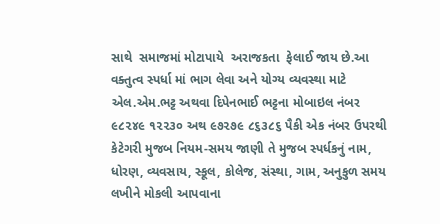સાથે  સમાજમાં મોટાપાયે  અરાજકતા  ફેલાઈ જાય છે.આ વક્તુત્વ સ્પર્ધા માં ભાગ લેવા અને યોગ્ય વ્યવસ્થા માટે એલ.એમ.ભટ્ટ અથવા દિપેનભાઈ ભટ્ટના મોબાઇલ નંબર ૯૮૨૪૯ ૧૨૨૩૦ અથ ૯૭૨૭૯ ૮૬૩૮૬ પૈકી એક નંબર ઉપરથી કેટેગરી મુજબ નિયમ-સમય જાણી તે મુજબ સ્પર્ધકનું નામ, ધોરણ, વ્યવસાય, સ્કૂલ, કોલેજ, સંસ્થા, ગામ, અનુકુળ સમય લખીને મોકલી આપવાના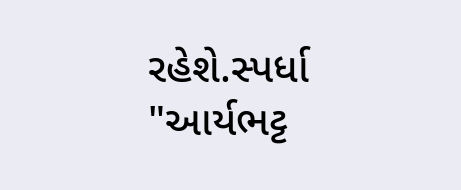રહેશે.સ્પર્ધા "આર્યભટ્ટ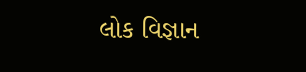લોક વિજ્ઞાન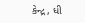કેન્દ્ર, ધી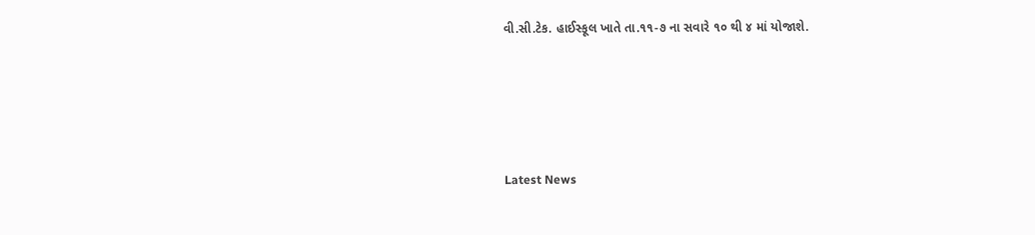વી.સી.ટેક. હાઈસ્કૂલ ખાતે તા.૧૧-૭ ના સવારે ૧૦ થી ૪ માં યોજાશે.






Latest News